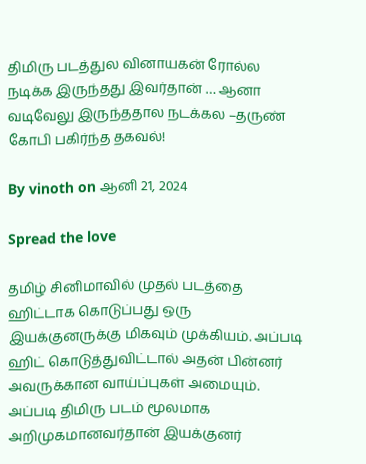திமிரு படத்துல வினாயகன் ரோல்ல நடிக்க இருந்தது இவர்தான் … ஆனா வடிவேலு இருந்ததால நடக்கல –தருண் கோபி பகிர்ந்த தகவல்!

By vinoth on ஆனி 21, 2024

Spread the love

தமிழ் சினிமாவில் முதல் படத்தை ஹிட்டாக கொடுப்பது ஒரு இயக்குனருக்கு மிகவும் முக்கியம். அப்படி ஹிட் கொடுத்துவிட்டால் அதன் பின்னர் அவருக்கான வாய்ப்புகள் அமையும். அப்படி திமிரு படம் மூலமாக அறிமுகமானவர்தான் இயக்குனர்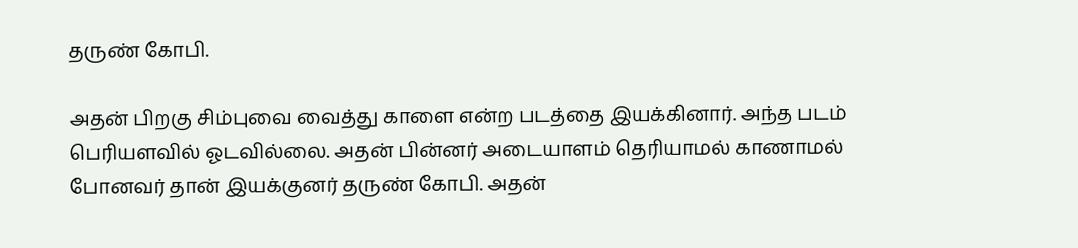தருண் கோபி.

அதன் பிறகு சிம்புவை வைத்து காளை என்ற படத்தை இயக்கினார். அந்த படம் பெரியளவில் ஓடவில்லை. அதன் பின்னர் அடையாளம் தெரியாமல் காணாமல் போனவர் தான் இயக்குனர் தருண் கோபி. அதன்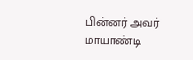பின்னர் அவர் மாயாண்டி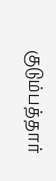குடும்பத்தார்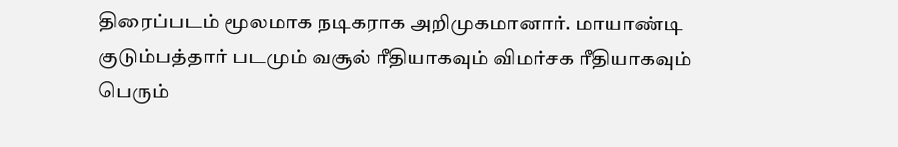திரைப்படம் மூலமாக நடிகராக அறிமுகமானார். மாயாண்டி குடும்பத்தார் படமும் வசூல் ரீதியாகவும் விமர்சக ரீதியாகவும் பெரும்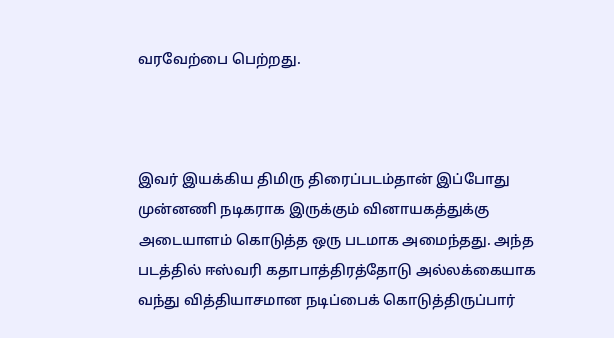வரவேற்பை பெற்றது.



இவர் இயக்கிய திமிரு திரைப்படம்தான் இப்போது முன்னணி நடிகராக இருக்கும் வினாயகத்துக்கு அடையாளம் கொடுத்த ஒரு படமாக அமைந்தது. அந்த படத்தில் ஈஸ்வரி கதாபாத்திரத்தோடு அல்லக்கையாக வந்து வித்தியாசமான நடிப்பைக் கொடுத்திருப்பார்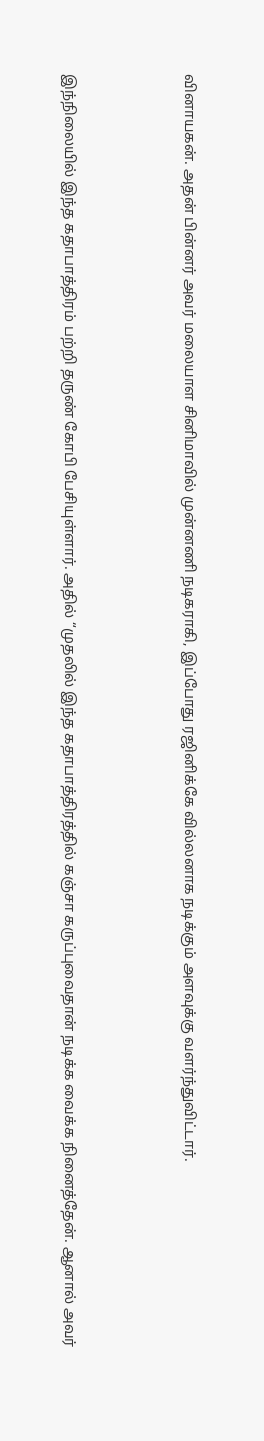வினாயகன். அதன் பின்னர் அவர் மலையாள சினிமாவில் முன்னணி நடிகராகி, இப்போது ரஜினிக்கே வில்லனாக நடிக்கும் அளவுக்கு வளர்ந்துவிட்டார்.



இந்நிலையில் இந்த கதாபாத்திரம் பற்றி தருண் கோபி பேசியுள்ளார். அதில் “முதலில் இந்த கதாபாத்திரத்தில் கஞ்சா கருப்புவைதான் நடிக்க வைக்க நினைத்தேன். ஆனால் அவர்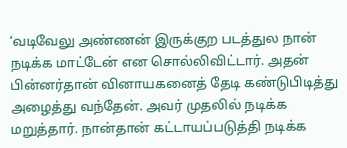‘வடிவேலு அண்ணன் இருக்குற படத்துல நான் நடிக்க மாட்டேன் என சொல்லிவிட்டார். அதன் பின்னர்தான் வினாயகனைத் தேடி கண்டுபிடித்து அழைத்து வந்தேன். அவர் முதலில் நடிக்க மறுத்தார். நான்தான் கட்டாயப்படுத்தி நடிக்க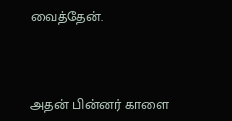வைத்தேன்.



அதன் பின்னர் காளை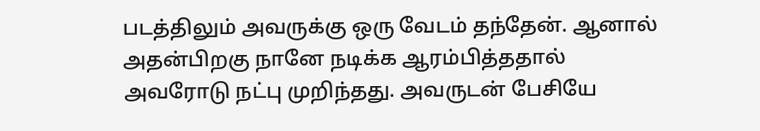படத்திலும் அவருக்கு ஒரு வேடம் தந்தேன். ஆனால் அதன்பிறகு நானே நடிக்க ஆரம்பித்ததால் அவரோடு நட்பு முறிந்தது. அவருடன் பேசியே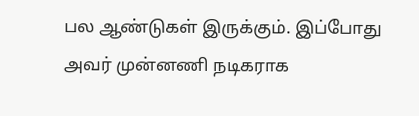பல ஆண்டுகள் இருக்கும். இப்போது அவர் முன்னணி நடிகராக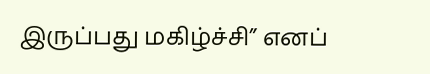இருப்பது மகிழ்ச்சி” எனப்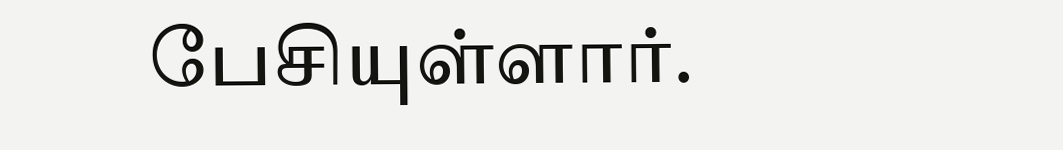பேசியுள்ளார்.